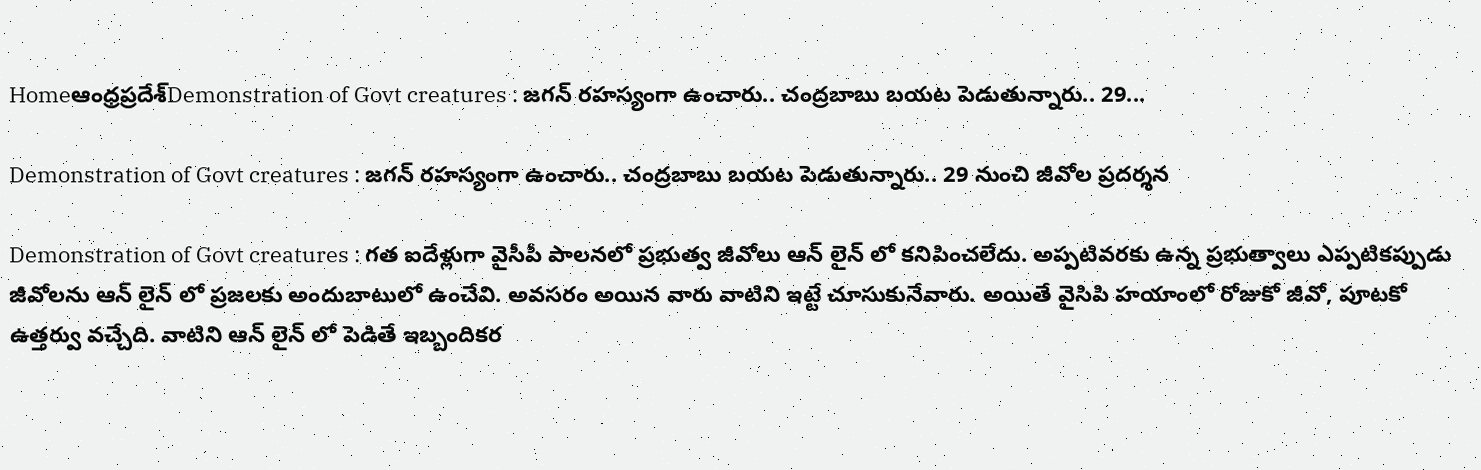Homeఆంధ్రప్రదేశ్‌Demonstration of Govt creatures : జగన్ రహస్యంగా ఉంచారు.. చంద్రబాబు బయట పెడుతున్నారు.. 29...

Demonstration of Govt creatures : జగన్ రహస్యంగా ఉంచారు.. చంద్రబాబు బయట పెడుతున్నారు.. 29 నుంచి జీవోల ప్రదర్శన

Demonstration of Govt creatures : గత ఐదేళ్లుగా వైసీపీ పాలనలో ప్రభుత్వ జీవోలు ఆన్ లైన్ లో కనిపించలేదు. అప్పటివరకు ఉన్న ప్రభుత్వాలు ఎప్పటికప్పుడు జీవోలను ఆన్ లైన్ లో ప్రజలకు అందుబాటులో ఉంచేవి. అవసరం అయిన వారు వాటిని ఇట్టే చూసుకునేవారు. అయితే వైసిపి హయాంలో రోజుకో జీవో, పూటకో ఉత్తర్వు వచ్చేది. వాటిని ఆన్ లైన్ లో పెడితే ఇబ్బందికర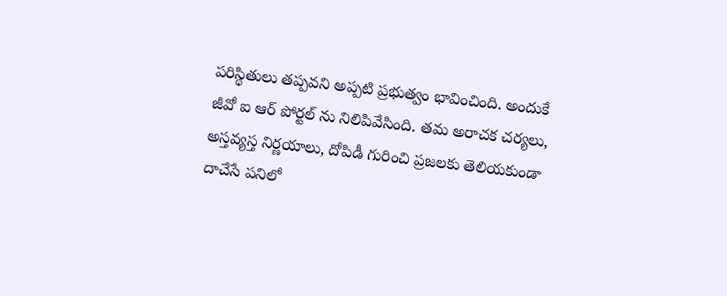పరిస్థితులు తప్పవని అప్పటి ప్రభుత్వం భావించింది. అందుకే జీవో ఐ ఆర్ పోర్టల్ ను నిలిపివేసింది. తమ అరాచక చర్యలు, అస్తవ్యస్త నిర్ణయాలు, దోపిడీ గురించి ప్రజలకు తెలియకుండా దాచేసే పనిలో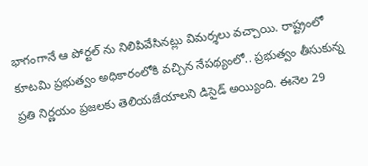భాగంగానే ఆ పోర్టల్ ను నిలిపివేసినట్లు విమర్శలు వచ్చాయి. రాష్ట్రంలో కూటమి ప్రభుత్వం అధికారంలోకి వచ్చిన నేపథ్యంలో.. ప్రభుత్వం తీసుకున్న ప్రతి నిర్ణయం ప్రజలకు తెలియజేయాలని డిసైడ్ అయ్యింది. ఈనెల 29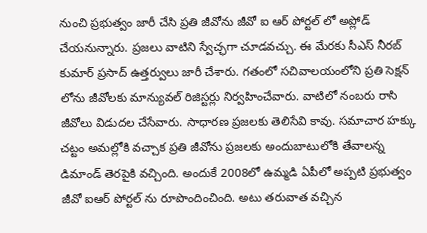నుంచి ప్రభుత్వం జారీ చేసి ప్రతి జీవోను జీవో ఐ ఆర్ పోర్టల్ లో అప్లోడ్ చేయనున్నారు. ప్రజలు వాటిని స్వేచ్ఛగా చూడవచ్చు. ఈ మేరకు సీఎస్ నీరబ్ కుమార్ ప్రసాద్ ఉత్తర్వులు జారీ చేశారు. గతంలో సచివాలయంలోని ప్రతి సెక్షన్ లోను జీవోలకు మాన్యువల్ రిజిస్టర్లు నిర్వహించేవారు. వాటిలో నంబరు రాసి జీవోలు విడుదల చేసేవారు. సాధారణ ప్రజలకు తెలిసేవి కావు. సమాచార హక్కు చట్టం అమల్లోకి వచ్చాక ప్రతి జీవోను ప్రజలకు అందుబాటులోకి తేవాలన్న డిమాండ్ తెరపైకి వచ్చింది. అందుకే 2008లో ఉమ్మడి ఏపీలో అప్పటి ప్రభుత్వం జీవో ఐఆర్ పోర్టల్ ను రూపొందించింది. అటు తరువాత వచ్చిన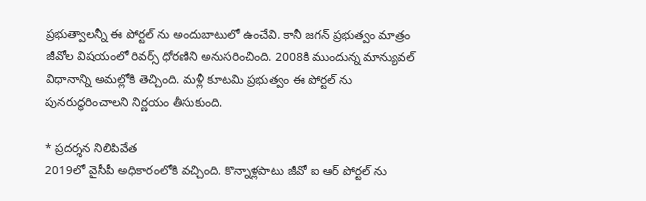ప్రభుత్వాలన్నీ ఈ పోర్టల్ ను అందుబాటులో ఉంచేవి. కానీ జగన్ ప్రభుత్వం మాత్రం జీవోల విషయంలో రివర్స్ ధోరణిని అనుసరించింది. 2008కి ముందున్న మాన్యువల్ విధానాన్ని అమల్లోకి తెచ్చింది. మళ్లీ కూటమి ప్రభుత్వం ఈ పోర్టల్ ను పునరుద్ధరించాలని నిర్ణయం తీసుకుంది.

* ప్రదర్శన నిలిపివేత
2019లో వైసీపీ అధికారంలోకి వచ్చింది. కొన్నాళ్లపాటు జీవో ఐ ఆర్ పోర్టల్ ను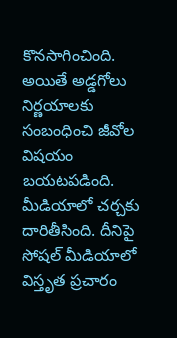కొనసాగించింది. అయితే అడ్డగోలు నిర్ణయాలకు సంబంధించి జీవోల విషయం బయటపడింది. మీడియాలో చర్చకు దారితీసింది. దీనిపై సోషల్ మీడియాలో విస్తృత ప్రచారం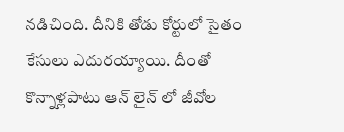నడిచింది. దీనికి తోడు కోర్టులో సైతం కేసులు ఎదురయ్యాయి. దీంతో కొన్నాళ్లపాటు ఆన్ లైన్ లో జీవోల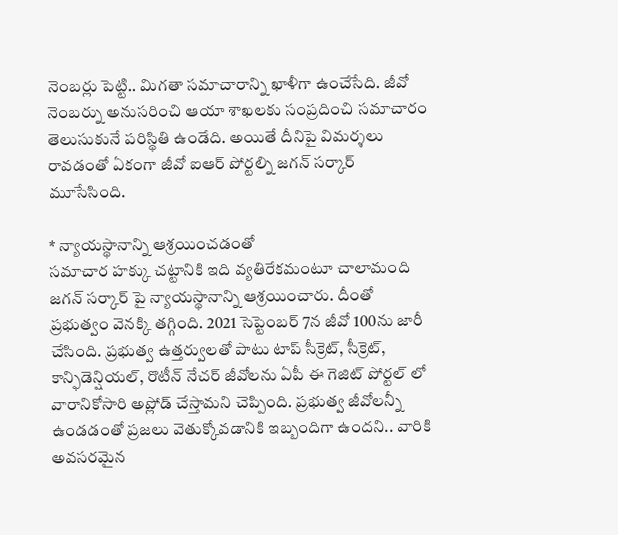నెంబర్లు పెట్టి.. మిగతా సమాచారాన్ని ఖాళీగా ఉంచేసేది. జీవో నెంబర్ను అనుసరించి ఆయా శాఖలకు సంప్రదించి సమాచారం తెలుసుకునే పరిస్థితి ఉండేది. అయితే దీనిపై విమర్శలు రావడంతో ఏకంగా జీవో ఐఆర్ పోర్టల్ని జగన్ సర్కార్ మూసేసింది.

* న్యాయస్థానాన్ని ఆశ్రయించడంతో
సమాచార హక్కు చట్టానికి ఇది వ్యతిరేకమంటూ చాలామంది జగన్ సర్కార్ పై న్యాయస్థానాన్ని ఆశ్రయించారు. దీంతో ప్రభుత్వం వెనక్కి తగ్గింది. 2021 సెప్టెంబర్ 7న జీవో 100ను జారీ చేసింది. ప్రభుత్వ ఉత్తర్వులతో పాటు టాప్ సీక్రెట్, సీక్రెట్, కాన్ఫిడెన్షియల్, రొటీన్ నేచర్ జీవోలను ఏపీ ఈ గెజిట్ పోర్టల్ లో వారానికోసారి అప్లోడ్ చేస్తామని చెప్పింది. ప్రభుత్వ జీవోలన్నీ ఉండడంతో ప్రజలు వెతుక్కోవడానికి ఇబ్బందిగా ఉందని.. వారికి అవసరమైన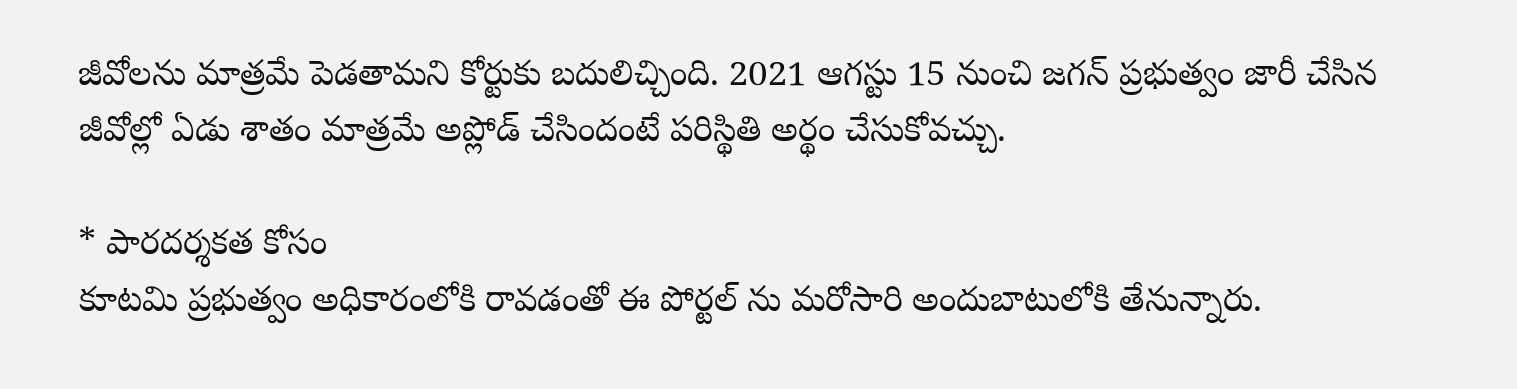జీవోలను మాత్రమే పెడతామని కోర్టుకు బదులిచ్చింది. 2021 ఆగస్టు 15 నుంచి జగన్ ప్రభుత్వం జారీ చేసిన జీవోల్లో ఏడు శాతం మాత్రమే అప్లోడ్ చేసిందంటే పరిస్థితి అర్థం చేసుకోవచ్చు.

* పారదర్శకత కోసం
కూటమి ప్రభుత్వం అధికారంలోకి రావడంతో ఈ పోర్టల్ ను మరోసారి అందుబాటులోకి తేనున్నారు.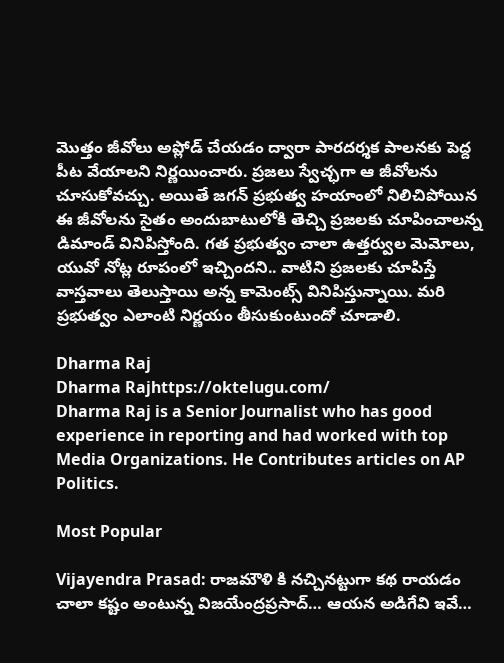మొత్తం జీవోలు అప్లోడ్ చేయడం ద్వారా పారదర్శక పాలనకు పెద్ద పీట వేయాలని నిర్ణయించారు. ప్రజలు స్వేచ్ఛగా ఆ జీవోలను చూసుకోవచ్చు. అయితే జగన్ ప్రభుత్వ హయాంలో నిలిచిపోయిన ఈ జీవోలను సైతం అందుబాటులోకి తెచ్చి ప్రజలకు చూపించాలన్న డిమాండ్ వినిపిస్తోంది. గత ప్రభుత్వం చాలా ఉత్తర్వుల మెమోలు, యువో నోట్ల రూపంలో ఇచ్చిందని.. వాటిని ప్రజలకు చూపిస్తే వాస్తవాలు తెలుస్తాయి అన్న కామెంట్స్ వినిపిస్తున్నాయి. మరి ప్రభుత్వం ఎలాంటి నిర్ణయం తీసుకుంటుందో చూడాలి.

Dharma Raj
Dharma Rajhttps://oktelugu.com/
Dharma Raj is a Senior Journalist who has good experience in reporting and had worked with top Media Organizations. He Contributes articles on AP Politics.

Most Popular

Vijayendra Prasad: రాజమౌళి కి నచ్చినట్టుగా కథ రాయడం చాలా కష్టం అంటున్న విజయేంద్రప్రసాద్… ఆయన అడిగేవి ఇవే…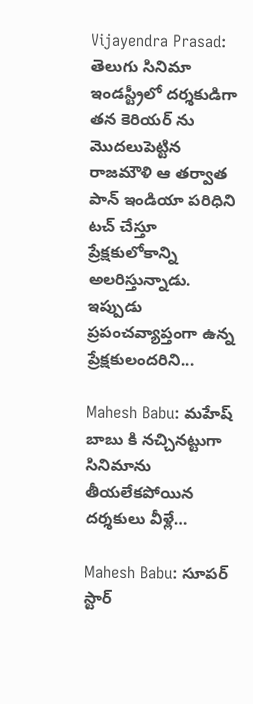Vijayendra Prasad: తెలుగు సినిమా ఇండస్ట్రీలో దర్శకుడిగా తన కెరియర్ ను మొదలుపెట్టిన రాజమౌళి ఆ తర్వాత పాన్ ఇండియా పరిధిని టచ్ చేస్తూ ప్రేక్షకులోకాన్ని అలరిస్తున్నాడు. ఇప్పుడు ప్రపంచవ్యాప్తంగా ఉన్న ప్రేక్షకులందరిని...

Mahesh Babu: మహేష్ బాబు కి నచ్చినట్టుగా సినిమాను తీయలేకపోయిన దర్శకులు వీళ్లే…

Mahesh Babu: సూపర్ స్టార్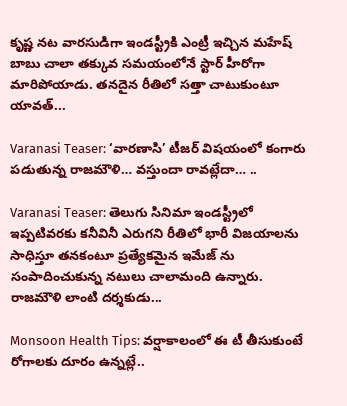కృష్ణ నట వారసుడిగా ఇండస్ట్రీకి ఎంట్రీ ఇచ్చిన మహేష్ బాబు చాలా తక్కువ సమయంలోనే స్టార్ హీరోగా మారిపోయాడు. తనదైన రీతిలో సత్తా చాటుకుంటూ యావత్...

Varanasi Teaser: ‘వారణాసి’ టీజర్ విషయంలో కంగారు పడుతున్న రాజమౌళి… వస్తుందా రావట్లేదా… ..

Varanasi Teaser: తెలుగు సినిమా ఇండస్ట్రీలో ఇప్పటివరకు కనీవినీ ఎరుగని రీతిలో భారీ విజయాలను సాధిస్తూ తనకంటూ ప్రత్యేకమైన ఇమేజ్ ను సంపాదించుకున్న నటులు చాలామంది ఉన్నారు. రాజమౌళి లాంటి దర్శకుడు...

Monsoon Health Tips: వర్షాకాలంలో ఈ టీ తీసుకుంటే రోగాలకు దూరం ఉన్నట్లే..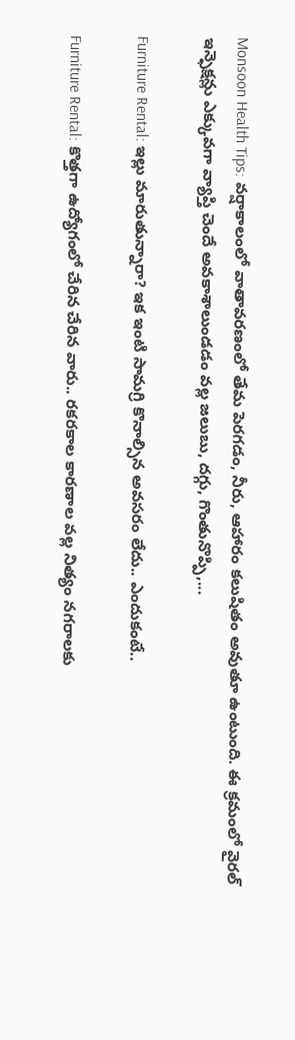Monsoon Health Tips: వర్షాకాలంలో వాతావరణంలో తేమ పెరగడం, నీరు, ఆహారం కలుషితం అవుతూ ఉంటుంది. ఈ క్రమంలో వైరల్ ఇన్ఫెక్షన్లు ఎక్కువగా వ్యాప్తి చెందే అవకాశాలుండడం వల్ల జలుబు, దగ్గు, గొంతునొప్పి,...

Furniture Rental: ఇల్లు మారుతున్నారా? ఇక ఇంటి సామగ్రి కొనాల్సిన అవసరం లేదు.. ఎందుకంటే..

Furniture Rental: కొత్తగా ఉద్యోగంలో చేరిన చేరిన వారు.. రకరకాల కారణాల వల్ల నిత్యం నగరాలకు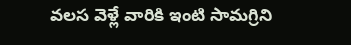వలస వెళ్లే వారికి ఇంటి సామగ్రిని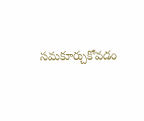సమకూర్చుకోవడం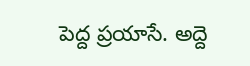పెద్ద ప్రయాసే. అద్దె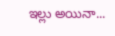ఇల్లు అయినా...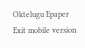Oktelugu Epaper
Exit mobile version